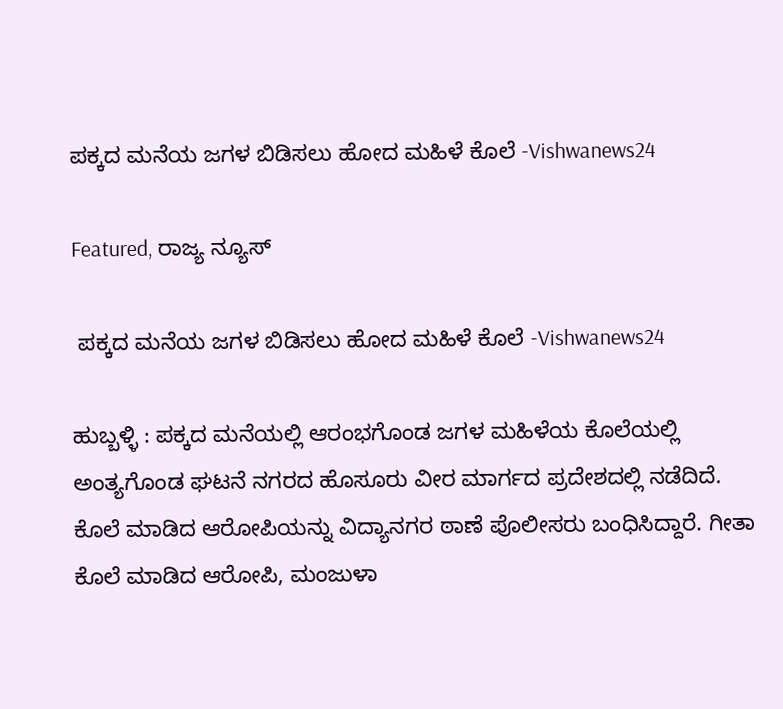ಪಕ್ಕದ ಮನೆಯ ಜಗಳ ಬಿಡಿಸಲು ಹೋದ ಮಹಿಳೆ ಕೊಲೆ -Vishwanews24

Featured, ರಾಜ್ಯ ನ್ಯೂಸ್

 ಪಕ್ಕದ ಮನೆಯ ಜಗಳ ಬಿಡಿಸಲು ಹೋದ ಮಹಿಳೆ ಕೊಲೆ -Vishwanews24

ಹುಬ್ಬಳ್ಳಿ : ಪಕ್ಕದ ಮನೆಯಲ್ಲಿ ಆರಂಭಗೊಂಡ ಜಗಳ ಮಹಿಳೆಯ ಕೊಲೆಯಲ್ಲಿ ಅಂತ್ಯಗೊಂಡ ಘಟನೆ ನಗರದ ಹೊಸೂರು ವೀರ ಮಾರ್ಗದ ಪ್ರದೇಶದಲ್ಲಿ ನಡೆದಿದೆ. ಕೊಲೆ ಮಾಡಿದ ಆರೋಪಿಯನ್ನು ವಿದ್ಯಾನಗರ ಠಾಣೆ ಪೊಲೀಸರು ಬಂಧಿಸಿದ್ದಾರೆ. ಗೀತಾ ಕೊಲೆ ಮಾಡಿದ ಆರೋಪಿ, ಮಂಜುಳಾ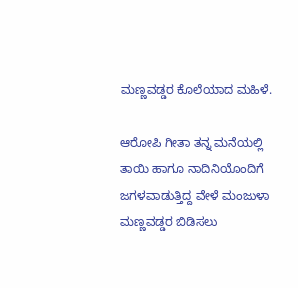ಮಣ್ಣವಡ್ಡರ ಕೊಲೆಯಾದ ಮಹಿಳೆ.

ಆರೋಪಿ ಗೀತಾ ತನ್ನ ಮನೆಯಲ್ಲಿ ತಾಯಿ ಹಾಗೂ ನಾದಿನಿಯೊಂದಿಗೆ ಜಗಳವಾಡುತ್ತಿದ್ದ ವೇಳೆ ಮಂಜುಳಾ ಮಣ್ಣವಡ್ಡರ ಬಿಡಿಸಲು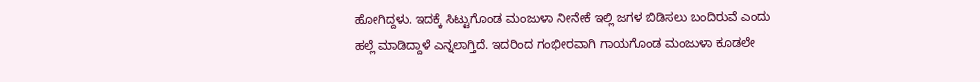ಹೋಗಿದ್ದಳು. ಇದಕ್ಕೆ ಸಿಟ್ಟುಗೊಂಡ ಮಂಜುಳಾ ನೀನೇಕೆ ಇಲ್ಲಿ ಜಗಳ ಬಿಡಿಸಲು ಬಂದಿರುವೆ ಎಂದು ಹಲ್ಲೆ ಮಾಡಿದ್ದಾಳೆ ಎನ್ನಲಾಗ್ತಿದೆ. ಇದರಿಂದ ಗಂಭೀರವಾಗಿ ಗಾಯಗೊಂಡ ಮಂಜುಳಾ ಕೂಡಲೇ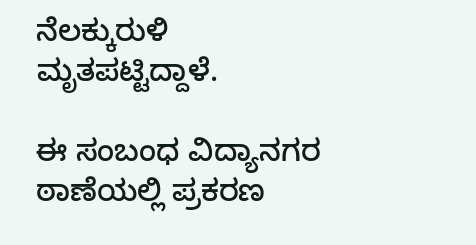ನೆಲಕ್ಕುರುಳಿ ಮೃತಪಟ್ಟಿದ್ದಾಳೆ.

ಈ ಸಂಬಂಧ ವಿದ್ಯಾನಗರ ಠಾಣೆಯಲ್ಲಿ‌ ‌ಪ್ರಕರಣ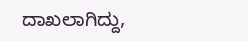ದಾಖಲಾಗಿದ್ದು,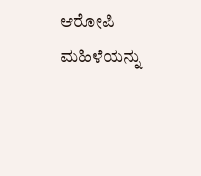ಆರೋಪಿ ಮಹಿಳೆಯನ್ನು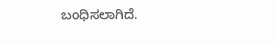ಬಂಧಿಸಲಾಗಿದೆ.